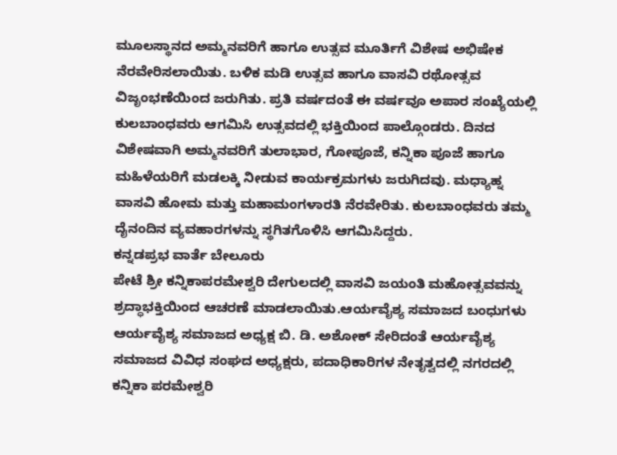ಮೂಲಸ್ಥಾನದ ಅಮ್ಮನವರಿಗೆ ಹಾಗೂ ಉತ್ಸವ ಮೂರ್ತಿಗೆ ವಿಶೇಷ ಅಭಿಷೇಕ ನೆರವೇರಿಸಲಾಯಿತು. ಬಳಿಕ ಮಡಿ ಉತ್ಸವ ಹಾಗೂ ವಾಸವಿ ರಥೋತ್ಸವ ವಿಜೃಂಭಣೆಯಿಂದ ಜರುಗಿತು. ಪ್ರತಿ ವರ್ಷದಂತೆ ಈ ವರ್ಷವೂ ಅಪಾರ ಸಂಖ್ಯೆಯಲ್ಲಿ ಕುಲಬಾಂಧವರು ಆಗಮಿಸಿ ಉತ್ಸವದಲ್ಲಿ ಭಕ್ತಿಯಿಂದ ಪಾಲ್ಗೊಂಡರು. ದಿನದ ವಿಶೇಷವಾಗಿ ಅಮ್ಮನವರಿಗೆ ತುಲಾಭಾರ, ಗೋಪೂಜೆ, ಕನ್ನಿಕಾ ಪೂಜೆ ಹಾಗೂ ಮಹಿಳೆಯರಿಗೆ ಮಡಲಕ್ಕಿ ನೀಡುವ ಕಾರ್ಯಕ್ರಮಗಳು ಜರುಗಿದವು. ಮಧ್ಯಾಹ್ನ ವಾಸವಿ ಹೋಮ ಮತ್ತು ಮಹಾಮಂಗಳಾರತಿ ನೆರವೇರಿತು. ಕುಲಬಾಂಧವರು ತಮ್ಮ ದೈನಂದಿನ ವ್ಯವಹಾರಗಳನ್ನು ಸ್ಥಗಿತಗೊಳಿಸಿ ಆಗಮಿಸಿದ್ದರು.
ಕನ್ನಡಪ್ರಭ ವಾರ್ತೆ ಬೇಲೂರು
ಪೇಟೆ ಶ್ರೀ ಕನ್ನಿಕಾಪರಮೇಶ್ವರಿ ದೇಗುಲದಲ್ಲಿ ವಾಸವಿ ಜಯಂತಿ ಮಹೋತ್ಸವವನ್ನು ಶ್ರದ್ಧಾಭಕ್ತಿಯಿಂದ ಆಚರಣೆ ಮಾಡಲಾಯಿತು.ಆರ್ಯವೈಶ್ಯ ಸಮಾಜದ ಬಂಧುಗಳು ಆರ್ಯವೈಶ್ಯ ಸಮಾಜದ ಅಧ್ಯಕ್ಷ ಬಿ. ಡಿ. ಅಶೋಕ್ ಸೇರಿದಂತೆ ಆರ್ಯವೈಶ್ಯ ಸಮಾಜದ ವಿವಿಧ ಸಂಘದ ಅಧ್ಯಕ್ಷರು, ಪದಾಧಿಕಾರಿಗಳ ನೇತೃತ್ವದಲ್ಲಿ ನಗರದಲ್ಲಿ ಕನ್ನಿಕಾ ಪರಮೇಶ್ವರಿ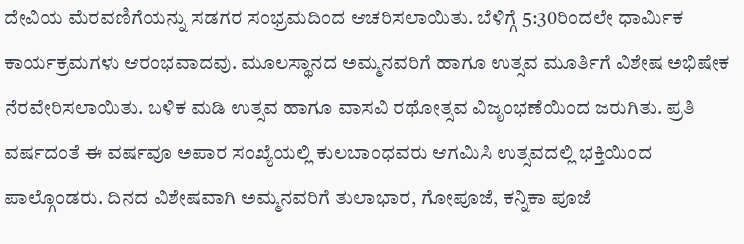ದೇವಿಯ ಮೆರವಣಿಗೆಯನ್ನು ಸಡಗರ ಸಂಭ್ರಮದಿಂದ ಆಚರಿಸಲಾಯಿತು. ಬೆಳಿಗ್ಗೆ 5:30ರಿಂದಲೇ ಧಾರ್ಮಿಕ ಕಾರ್ಯಕ್ರಮಗಳು ಆರಂಭವಾದವು. ಮೂಲಸ್ಥಾನದ ಅಮ್ಮನವರಿಗೆ ಹಾಗೂ ಉತ್ಸವ ಮೂರ್ತಿಗೆ ವಿಶೇಷ ಅಭಿಷೇಕ ನೆರವೇರಿಸಲಾಯಿತು. ಬಳಿಕ ಮಡಿ ಉತ್ಸವ ಹಾಗೂ ವಾಸವಿ ರಥೋತ್ಸವ ವಿಜೃಂಭಣೆಯಿಂದ ಜರುಗಿತು. ಪ್ರತಿ ವರ್ಷದಂತೆ ಈ ವರ್ಷವೂ ಅಪಾರ ಸಂಖ್ಯೆಯಲ್ಲಿ ಕುಲಬಾಂಧವರು ಆಗಮಿಸಿ ಉತ್ಸವದಲ್ಲಿ ಭಕ್ತಿಯಿಂದ ಪಾಲ್ಗೊಂಡರು. ದಿನದ ವಿಶೇಷವಾಗಿ ಅಮ್ಮನವರಿಗೆ ತುಲಾಭಾರ, ಗೋಪೂಜೆ, ಕನ್ನಿಕಾ ಪೂಜೆ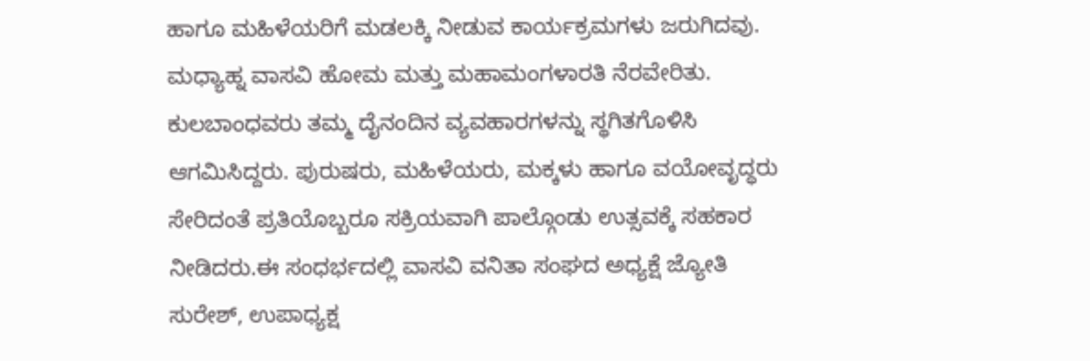ಹಾಗೂ ಮಹಿಳೆಯರಿಗೆ ಮಡಲಕ್ಕಿ ನೀಡುವ ಕಾರ್ಯಕ್ರಮಗಳು ಜರುಗಿದವು. ಮಧ್ಯಾಹ್ನ ವಾಸವಿ ಹೋಮ ಮತ್ತು ಮಹಾಮಂಗಳಾರತಿ ನೆರವೇರಿತು. ಕುಲಬಾಂಧವರು ತಮ್ಮ ದೈನಂದಿನ ವ್ಯವಹಾರಗಳನ್ನು ಸ್ಥಗಿತಗೊಳಿಸಿ ಆಗಮಿಸಿದ್ದರು. ಪುರುಷರು, ಮಹಿಳೆಯರು, ಮಕ್ಕಳು ಹಾಗೂ ವಯೋವೃದ್ಧರು ಸೇರಿದಂತೆ ಪ್ರತಿಯೊಬ್ಬರೂ ಸಕ್ರಿಯವಾಗಿ ಪಾಲ್ಗೊಂಡು ಉತ್ಸವಕ್ಕೆ ಸಹಕಾರ ನೀಡಿದರು.ಈ ಸಂಧರ್ಭದಲ್ಲಿ ವಾಸವಿ ವನಿತಾ ಸಂಘದ ಅಧ್ಯಕ್ಷೆ ಜ್ಯೋತಿ ಸುರೇಶ್, ಉಪಾಧ್ಯಕ್ಷ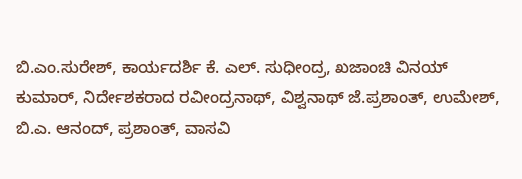ಬಿ.ಎಂ.ಸುರೇಶ್, ಕಾರ್ಯದರ್ಶಿ ಕೆ. ಎಲ್. ಸುಧೀಂದ್ರ, ಖಜಾಂಚಿ ವಿನಯ್ ಕುಮಾರ್, ನಿರ್ದೇಶಕರಾದ ರವೀಂದ್ರನಾಥ್, ವಿಶ್ವನಾಥ್ ಜೆ.ಪ್ರಶಾಂತ್, ಉಮೇಶ್, ಬಿ.ಎ. ಆನಂದ್, ಪ್ರಶಾಂತ್, ವಾಸವಿ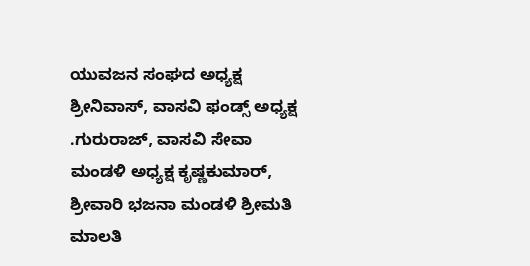ಯುವಜನ ಸಂಘದ ಅಧ್ಯಕ್ಷ ಶ್ರೀನಿವಾಸ್, ವಾಸವಿ ಫಂಡ್ಸ್ ಅಧ್ಯಕ್ಷ .ಗುರುರಾಜ್, ವಾಸವಿ ಸೇವಾ ಮಂಡಳಿ ಅಧ್ಯಕ್ಷ ಕೃಷ್ಣಕುಮಾರ್, ಶ್ರೀವಾರಿ ಭಜನಾ ಮಂಡಳಿ ಶ್ರೀಮತಿ ಮಾಲತಿ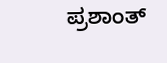ಪ್ರಶಾಂತ್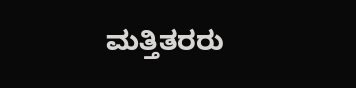ಮತ್ತಿತರರು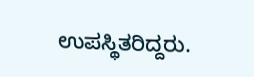ಉಪಸ್ಥಿತರಿದ್ದರು.